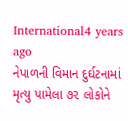International4 years ago
નેપાળની વિમાન દુર્ઘટનામાં મૃત્યુ પામેલા ૭૨ લોકોને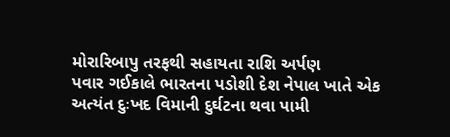મોરારિબાપુ તરફથી સહાયતા રાશિ અર્પણ
પવાર ગઈકાલે ભારતના પડોશી દેશ નેપાલ ખાતે એક અત્યંત દુઃખદ વિમાની દુર્ઘટના થવા પામી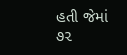હતી જેમાં ૭૨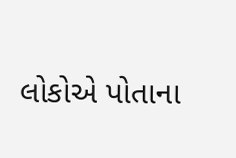લોકોએ પોતાના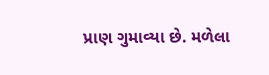પ્રાણ ગુમાવ્યા છે. મળેલા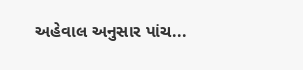અહેવાલ અનુસાર પાંચ...